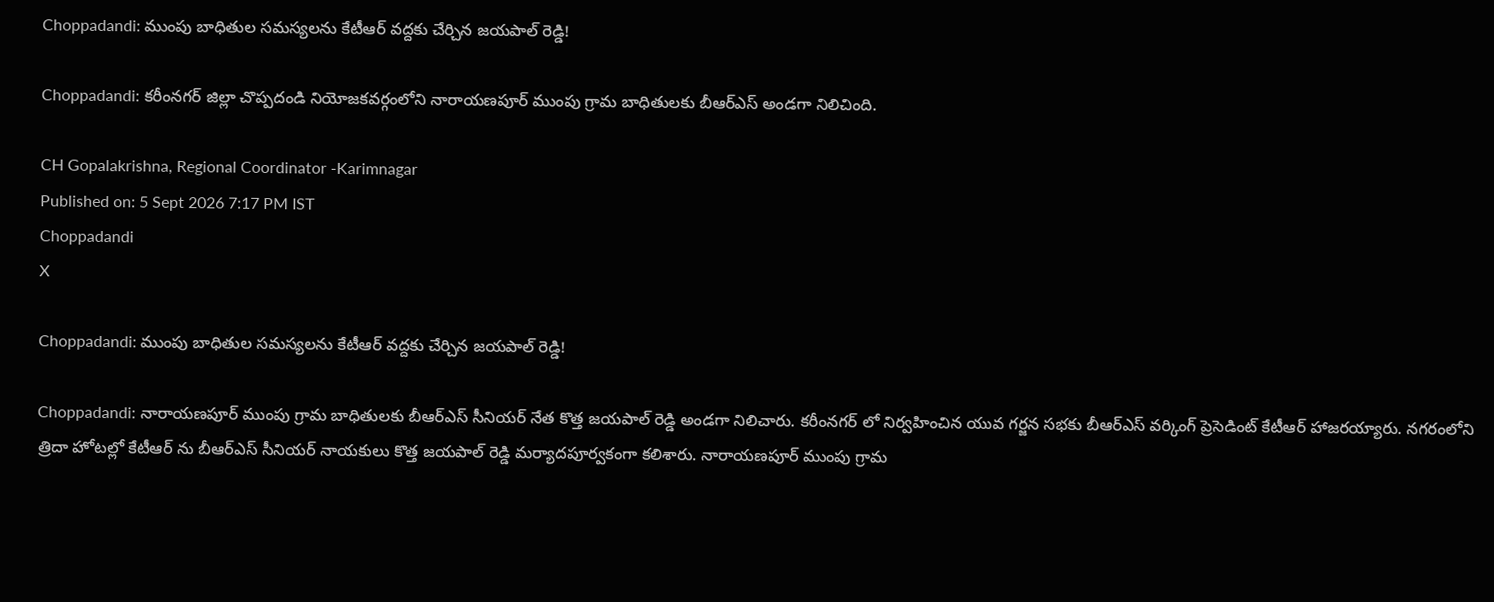Choppadandi: ముంపు బాధితుల సమస్యలను కేటీఆర్ వద్దకు చేర్చిన జయపాల్ రెడ్డి!

Choppadandi: కరీంనగర్ జిల్లా చొప్పదండి నియోజకవర్గంలోని నారాయణపూర్ ముంపు గ్రామ బాధితులకు బీఆర్ఎస్ అండగా నిలిచింది.

CH Gopalakrishna, Regional Coordinator -Karimnagar
Published on: 5 Sept 2026 7:17 PM IST
Choppadandi
X

Choppadandi: ముంపు బాధితుల సమస్యలను కేటీఆర్ వద్దకు చేర్చిన జయపాల్ రెడ్డి!

Choppadandi: నారాయణపూర్ ముంపు గ్రామ బాధితులకు బీఆర్ఎస్ సీనియర్ నేత కొత్త జయపాల్ రెడ్డి అండగా నిలిచారు. కరీంనగర్ లో నిర్వహించిన యువ గర్జన సభకు బీఆర్ఎస్ వర్కింగ్ ప్రెసెడింట్ కేటీఆర్ హాజరయ్యారు. నగరంలోని త్రిదా హోటల్లో కేటీఆర్ ను బీఆర్ఎస్ సీనియర్ నాయకులు కొత్త జయపాల్ రెడ్డి మర్యాదపూర్వకంగా కలిశారు. నారాయణపూర్ ముంపు గ్రామ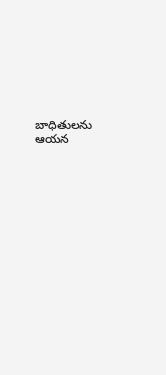బాధితులను ఆయన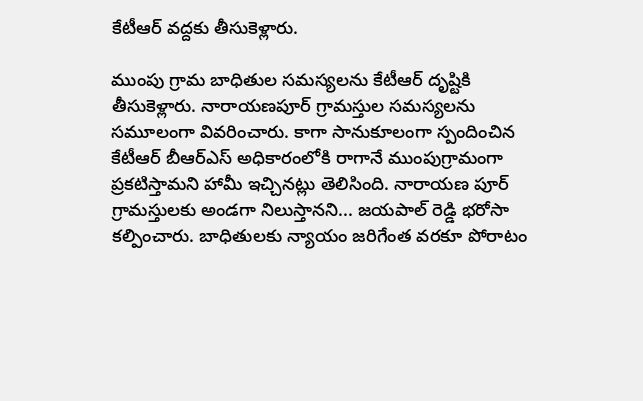కేటీఆర్ వద్దకు తీసుకెళ్లారు.

ముంపు గ్రామ బాధితుల సమస్యలను కేటీఆర్ దృష్టికి తీసుకెళ్లారు. నారాయణపూర్ గ్రామస్తుల సమస్యలను సమూలంగా వివరించారు. కాగా సానుకూలంగా స్పందించిన కేటీఆర్ బీఆర్ఎస్ అధికారంలోకి రాగానే ముంపుగ్రామంగా ప్రకటిస్తామని హామీ ఇచ్చినట్లు తెలిసింది. నారాయణ పూర్ గ్రామస్తులకు అండగా నిలుస్తానని... జయపాల్ రెడ్డి భరోసా కల్పించారు. బాధితులకు న్యాయం జరిగేంత వరకూ పోరాటం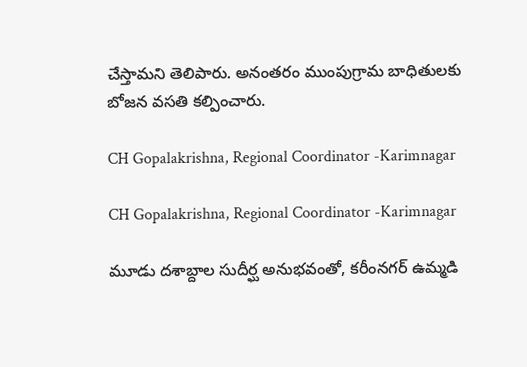చేస్తామని తెలిపారు. అనంతరం ముంపుగ్రామ బాధితులకు బోజన వసతి కల్పించారు.

CH Gopalakrishna, Regional Coordinator -Karimnagar

CH Gopalakrishna, Regional Coordinator -Karimnagar

మూడు దశాబ్దాల సుదీర్ఘ అనుభవంతో, కరీంనగర్ ఉమ్మడి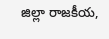జిల్లా రాజకీయ,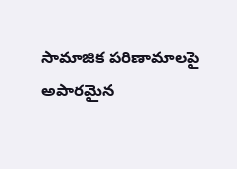సామాజిక పరిణామాలపై అపారమైన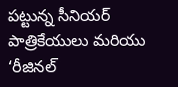పట్టున్న సీనియర్ పాత్రికేయులు మరియు ‘రీజినల్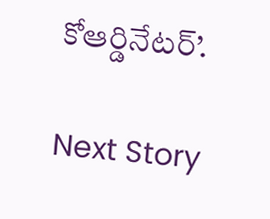కోఆర్డినేటర్’.

Next Story